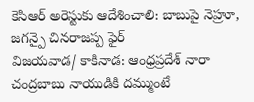కెసిఆర్ అరెస్టుకు ఆదేశించాలి: బాబుపై నెహ్రూ, జగన్పై చినరాజప్ప ఫైర్
విజయవాడ/ కాకినాడ: ఆంధ్రప్రదేశ్ నారా చంద్రబాబు నాయుడికి దమ్ముంటే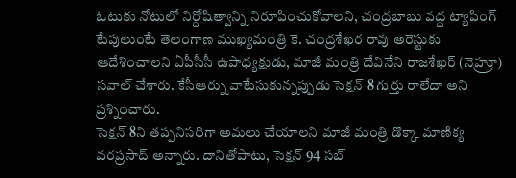ఓటుకు నోటులో నిర్దోషిత్వాన్ని నిరూపించుకోవాలని, చంద్రబాబు వద్ద ట్యాపింగ్ టేపులుంటే తెలంగాణ ముఖ్యమంత్రి కె. చంద్రశేఖర రావు అరెస్టుకు ఆదేశించాలని ఏపీసీసీ ఉపాధ్యక్షుడు, మాజీ మంత్రి దేవినేని రాజశేఖర్ (నెహ్రూ) సవాల్ చేశారు. కేసీఆర్ను వాటేసుకున్నప్పుడు సెక్షన్ 8 గుర్తు రాలేదా అని ప్రశ్నించారు.
సెక్షన్ 8ని తప్పనిసరిగా అమలు చేయాలని మాజీ మంత్రి డొక్కా మాణిక్య వరప్రసాద్ అన్నారు. దానితోపాటు, సెక్షన్ 94 సబ్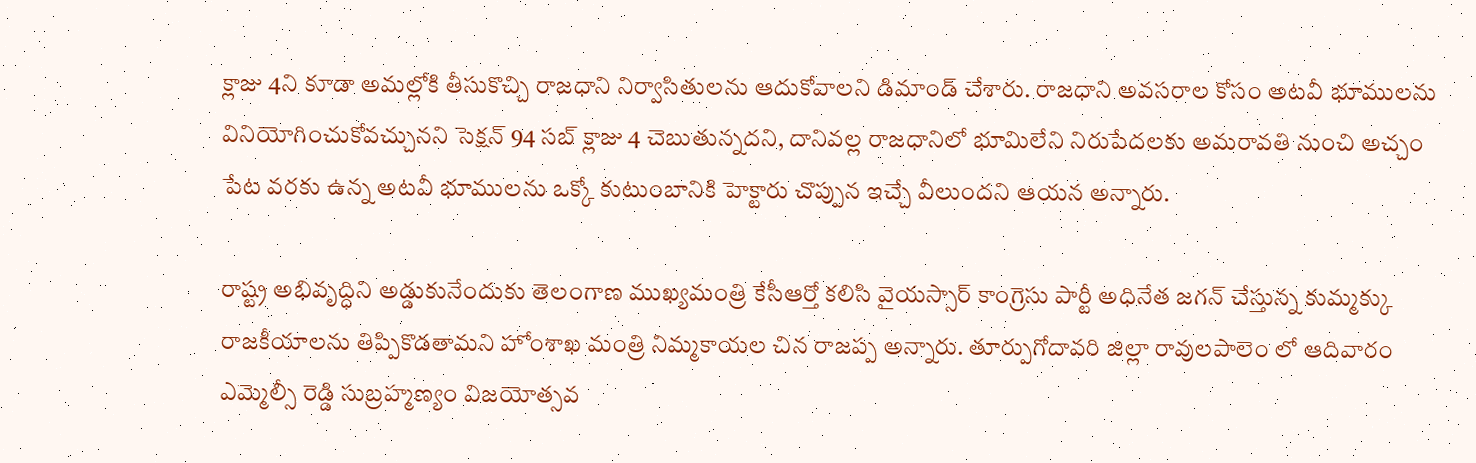క్లాజు 4ని కూడా అమల్లోకి తీసుకొచ్చి రాజధాని నిర్వాసితులను ఆదుకోవాలని డిమాండ్ చేశారు. రాజధాని అవసరాల కోసం అటవీ భూములను వినియోగించుకోవచ్చునని సెక్షన్ 94 సబ్ క్లాజు 4 చెబుతున్నదని, దానివల్ల రాజధానిలో భూమిలేని నిరుపేదలకు అమరావతి నుంచి అచ్చం పేట వరకు ఉన్న అటవీ భూములను ఒక్కో కుటుంబానికి హెక్టారు చొప్పున ఇచ్చే వీలుందని ఆయన అన్నారు.

రాష్ట్ర అభివృద్ధిని అడ్డుకునేందుకు తెలంగాణ ముఖ్యమంత్రి కేసీఆర్తో కలిసి వైయస్సార్ కాంగ్రెసు పార్టీ అధినేత జగన్ చేస్తున్న కుమ్మక్కు రాజకీయాలను తిప్పికొడతామని హోంశాఖ మంత్రి నిమ్మకాయల చిన రాజప్ప అన్నారు. తూర్పుగోదావరి జిల్లా రావులపాలెం లో ఆదివారం ఎమ్మెల్సీ రెడ్డి సుబ్రహ్మణ్యం విజయోత్సవ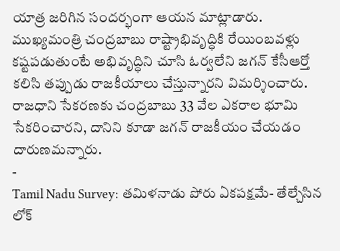యాత్ర జరిగిన సందర్భంగా ఆయన మాట్లాడారు.
ముఖ్యమంత్రి చంద్రబాబు రాష్ట్రాభివృద్ధికి రేయింబవళ్లు కష్టపడుతుంటే అభివృద్ధిని చూసి ఓర్వలేని జగన్ కేసీఆర్తో కలిసి తప్పుడు రాజకీయాలు చేస్తున్నారని విమర్శించారు. రాజధాని సేకరణకు చంద్రబాబు 33 వేల ఎకరాల భూమి సేకరించారని, దానిని కూడా జగన్ రాజకీయం చేయడం దారుణమన్నారు.
-
Tamil Nadu Survey: తమిళనాడు పోరు ఏకపక్షమే- తేల్చేసిన లోక్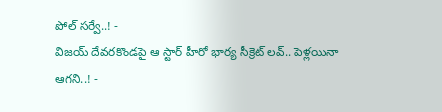పోల్ సర్వే..! -
విజయ్ దేవరకొండపై ఆ స్టార్ హీరో భార్య సీక్రెట్ లవ్.. పెళ్లయినా ఆగని..! -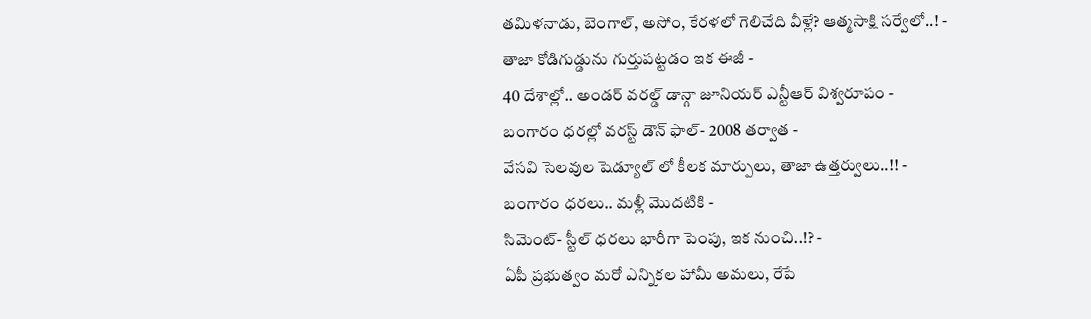తమిళనాడు, బెంగాల్, అసోం, కేరళలో గెలిచేది వీళ్లే? ఆత్మసాక్షి సర్వేలో..! -
తాజా కోడిగుడ్డును గుర్తుపట్టడం ఇక ఈజీ -
40 దేశాల్లో.. అండర్ వరల్డ్ డాన్గా జూనియర్ ఎన్టీఆర్ విశ్వరూపం -
బంగారం ధరల్లో వరస్ట్ డౌన్ ఫాల్- 2008 తర్వాత -
వేసవి సెలవుల షెడ్యూల్ లో కీలక మార్పులు, తాజా ఉత్తర్వులు..!! -
బంగారం ధరలు.. మళ్లీ మొదటికి -
సిమెంట్- స్టీల్ ధరలు భారీగా పెంపు, ఇక నుంచి..!? -
ఏపీ ప్రభుత్వం మరో ఎన్నికల హామీ అమలు, రేపే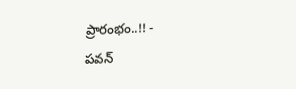ప్రారంభం..!! -
పవన్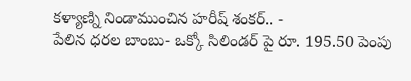కళ్యాణ్ని నిండాముంచిన హరీష్ శంకర్.. -
పేలిన ధరల బాంబు- ఒక్కో సిలిండర్ పై రూ. 195.50 పెంపు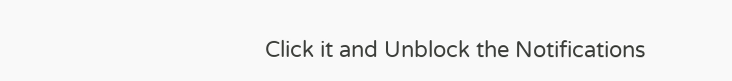Click it and Unblock the Notifications